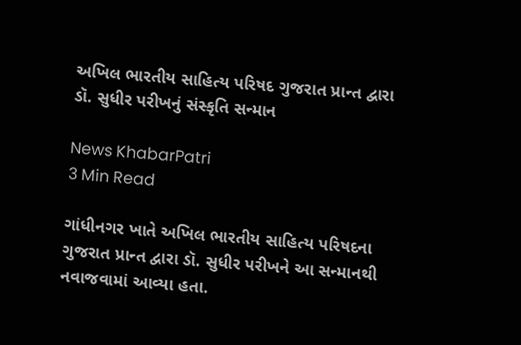અખિલ ભારતીય સાહિત્ય પરિષદ ગુજરાત પ્રાન્ત દ્વારા ડૉ. સુધીર પરીખનું સંસ્કૃતિ સન્માન

News KhabarPatri
3 Min Read

ગાંધીનગર ખાતે અખિલ ભારતીય સાહિત્ય પરિષદના ગુજરાત પ્રાન્ત દ્વારા ડૉ. સુધીર પરીખને આ સન્માનથી નવાજવામાં આવ્યા હતા.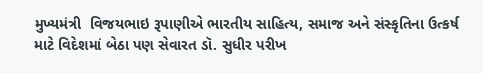મુખ્યમંત્રી  વિજયભાઇ રૂપાણીએ ભારતીય સાહિત્ય, સમાજ અને સંસ્કૃતિના ઉત્કર્ષ માટે વિદેશમાં બેઠા પણ સેવારત ડૉ. સુધીર પરીખ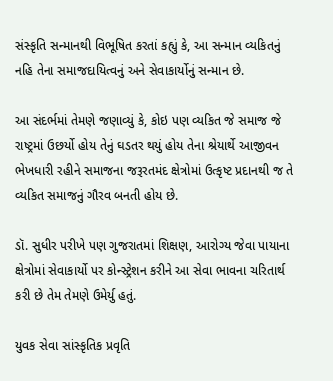સંસ્કૃતિ સન્માનથી વિભૂષિત કરતાં કહ્યું કે, આ સન્માન વ્યકિતનું નહિ તેના સમાજદાયિત્વનું અને સેવાકાર્યોનું સન્માન છે.

આ સંદર્ભમાં તેમણે જણાવ્યું કે, કોઇ પણ વ્યકિત જે સમાજ જે રાષ્ટ્રમાં ઉછર્યો હોય તેનું ઘડતર થયું હોય તેના શ્રેયાર્થે આજીવન ભેખધારી રહીને સમાજના જરૂરતમંદ ક્ષેત્રોમાં ઉત્કૃષ્ટ પ્રદાનથી જ તે વ્યકિત સમાજનું ગૌરવ બનતી હોય છે.

ડૉ. સુધીર પરીખે પણ ગુજરાતમાં શિક્ષણ, આરોગ્ય જેવા પાયાના ક્ષેત્રોમાં સેવાકાર્યો પર કોન્સ્ટ્રેશન કરીને આ સેવા ભાવના ચરિતાર્થ કરી છે તેમ તેમણે ઉમેર્યુ હતું.

યુવક સેવા સાંસ્કૃતિક પ્રવૃતિ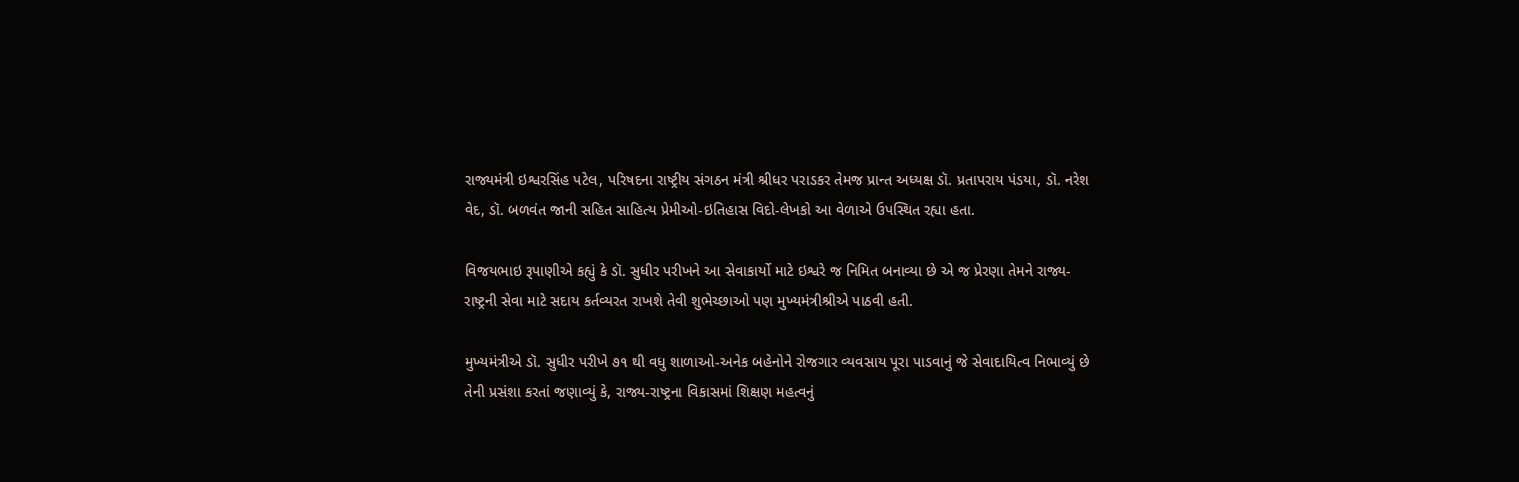રાજ્યમંત્રી ઇશ્વરસિંહ પટેલ, પરિષદના રાષ્ટ્રીય સંગઠન મંત્રી શ્રીધર પરાડકર તેમજ પ્રાન્ત અધ્યક્ષ ડૉ. પ્રતાપરાય પંડયા, ડૉ. નરેશ વેદ, ડૉ. બળવંત જાની સહિત સાહિત્ય પ્રેમીઓ-ઇતિહાસ વિદો-લેખકો આ વેળાએ ઉપસ્થિત રહ્યા હતા.

વિજયભાઇ રૂપાણીએ કહ્યું કે ડૉ. સુધીર પરીખને આ સેવાકાર્યો માટે ઇશ્વરે જ નિમિત બનાવ્યા છે એ જ પ્રેરણા તેમને રાજ્ય-રાષ્ટ્રની સેવા માટે સદાય કર્તવ્યરત રાખશે તેવી શુભેચ્છાઓ પણ મુખ્યમંત્રીશ્રીએ પાઠવી હતી.

મુખ્યમંત્રીએ ડૉ. સુધીર પરીખે ૭૧ થી વધુ શાળાઓ-અનેક બહેનોને રોજગાર વ્યવસાય પૂરા પાડવાનું જે સેવાદાયિત્વ નિભાવ્યું છે તેની પ્રસંશા કરતાં જણાવ્યું કે, રાજ્ય-રાષ્ટ્રના વિકાસમાં શિક્ષણ મહત્વનું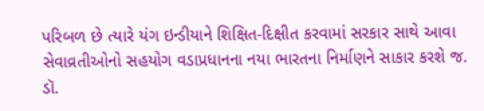પરિબળ છે ત્યારે યંગ ઇન્ડીયાને શિક્ષિત-દિક્ષીત કરવામાં સરકાર સાથે આવા સેવાવ્રતીઓનો સહયોગ વડાપ્રધાનના નયા ભારતના નિર્માણને સાકાર કરશે જ. ડૉ.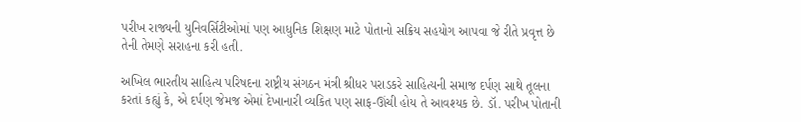પરીખ રાજ્યની યુનિવર્સિટીઓમાં પણ આધુનિક શિક્ષણ માટે પોતાનો સક્રિય સહયોગ આપવા જે રીતે પ્રવૃત્ત છે તેની તેમણે સરાહના કરી હતી.

અખિલ ભારતીય સાહિત્ય પરિષદના રાષ્ટ્રીય સંગઠન મંત્રી શ્રીધર પરાડકરે સાહિત્યની સમાજ દર્પણ સાથે તૂલના કરતાં કહ્યું કે, એ દર્પણ જેમજ એમાં દેખાનારી વ્યકિત પણ સાફ-ઊંચી હોય તે આવશ્યક છે. ડૉ. પરીખ પોતાની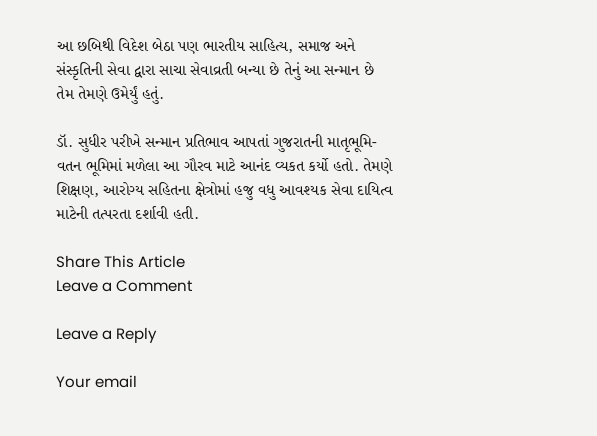આ છબિથી વિદેશ બેઠા પણ ભારતીય સાહિત્ય, સમાજ અને સંસ્કૃતિની સેવા દ્વારા સાચા સેવાવ્રતી બન્યા છે તેનું આ સન્માન છે તેમ તેમણે ઉમેર્યું હતું.

ડૉ. સુધીર પરીખે સન્માન પ્રતિભાવ આપતાં ગુજરાતની માતૃભૂમિ-વતન ભૂમિમાં મળેલા આ ગૌરવ માટે આનંદ વ્યકત કર્યો હતો. તેમણે શિક્ષણ, આરોગ્ય સહિતના ક્ષેત્રોમાં હજુ વધુ આવશ્યક સેવા દાયિત્વ માટેની તત્પરતા દર્શાવી હતી.

Share This Article
Leave a Comment

Leave a Reply

Your email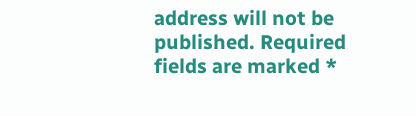address will not be published. Required fields are marked *